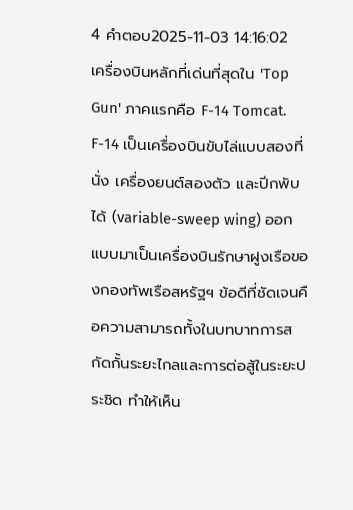4 คำตอบ2025-11-03 14:16:02
เครื่องบินหลักที่เด่นที่สุดใน 'Top Gun' ภาคแรกคือ F-14 Tomcat.
F-14 เป็นเครื่องบินขับไล่แบบสองที่นั่ง เครื่องยนต์สองตัว และปีกพับได้ (variable-sweep wing) ออกแบบมาเป็นเครื่องบินรักษาฝูงเรือของกองทัพเรือสหรัฐฯ ข้อดีที่ชัดเจนคือความสามารถทั้งในบทบาทการสกัดกั้นระยะไกลและการต่อสู้ในระยะประชิด ทำให้เห็น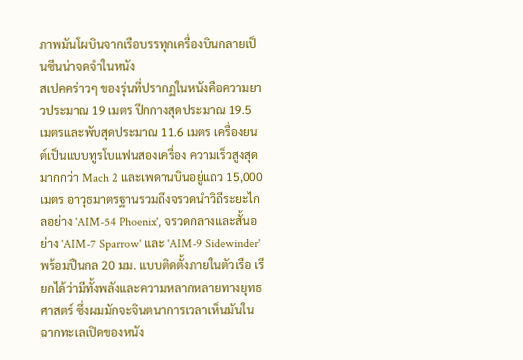ภาพมันโผบินจากเรือบรรทุกเครื่องบินกลายเป็นซีนน่าจดจำในหนัง
สเปคคร่าวๆ ของรุ่นที่ปรากฏในหนังคือความยาวประมาณ 19 เมตร ปีกกางสุดประมาณ 19.5 เมตรและพับสุดประมาณ 11.6 เมตร เครื่องยนต์เป็นแบบทูรโบแฟนสองเครื่อง ความเร็วสูงสุดมากกว่า Mach 2 และเพดานบินอยู่แถว 15,000 เมตร อาวุธมาตรฐานรวมถึงจรวดนำวิถีระยะไกลอย่าง 'AIM-54 Phoenix', จรวดกลางและสั้นอย่าง 'AIM-7 Sparrow' และ 'AIM-9 Sidewinder' พร้อมปืนกล 20 มม. แบบติดตั้งภายในตัวเรือ เรียกได้ว่ามีทั้งพลังและความหลากหลายทางยุทธศาสตร์ ซึ่งผมมักจะจินตนาการเวลาเห็นมันในฉากทะเลเปิดของหนัง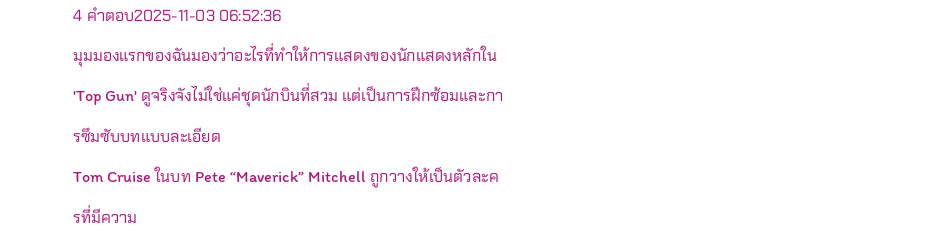4 คำตอบ2025-11-03 06:52:36
มุมมองแรกของฉันมองว่าอะไรที่ทำให้การแสดงของนักแสดงหลักใน 'Top Gun' ดูจริงจังไม่ใช่แค่ชุดนักบินที่สวม แต่เป็นการฝึกซ้อมและการซึมซับบทแบบละเอียด
Tom Cruise ในบท Pete “Maverick” Mitchell ถูกวางให้เป็นตัวละครที่มีความ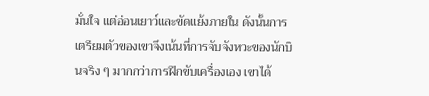มั่นใจ แต่อ่อนเยาว์และขัดแย้งภายใน ดังนั้นการเตรียมตัวของเขาจึงเน้นที่การจับจังหวะของนักบินจริง ๆ มากกว่าการฝึกขับเครื่องเอง เขาได้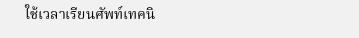ใช้เวลาเรียนศัพท์เทคนิ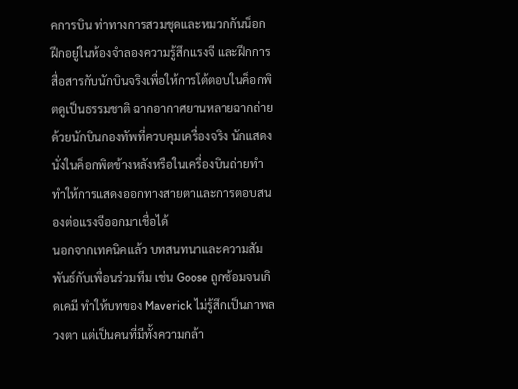คการบิน ท่าทางการสวมชุดและหมวกกันน็อก ฝึกอยู่ในห้องจำลองความรู้สึกแรงจี และฝึกการสื่อสารกับนักบินจริงเพื่อให้การโต้ตอบในค็อกพิตดูเป็นธรรมชาติ ฉากอากาศยานหลายฉากถ่ายด้วยนักบินกองทัพที่ควบคุมเครื่องจริง นักแสดงนั่งในค็อกพิตข้างหลังหรือในเครื่องบินถ่ายทำ ทำให้การแสดงออกทางสายตาและการตอบสนองต่อแรงจีออกมาเชื่อได้
นอกจากเทคนิคแล้ว บทสนทนาและความสัมพันธ์กับเพื่อนร่วมทีม เช่น Goose ถูกซ้อมจนเกิดเคมี ทำให้บทของ Maverick ไม่รู้สึกเป็นภาพลวงตา แต่เป็นคนที่มีทั้งความกล้า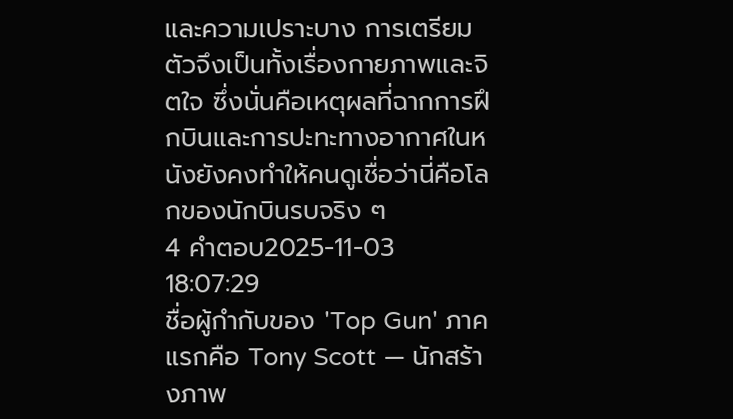และความเปราะบาง การเตรียมตัวจึงเป็นทั้งเรื่องกายภาพและจิตใจ ซึ่งนั่นคือเหตุผลที่ฉากการฝึกบินและการปะทะทางอากาศในหนังยังคงทำให้คนดูเชื่อว่านี่คือโลกของนักบินรบจริง ๆ
4 คำตอบ2025-11-03 18:07:29
ชื่อผู้กำกับของ 'Top Gun' ภาคแรกคือ Tony Scott — นักสร้างภาพ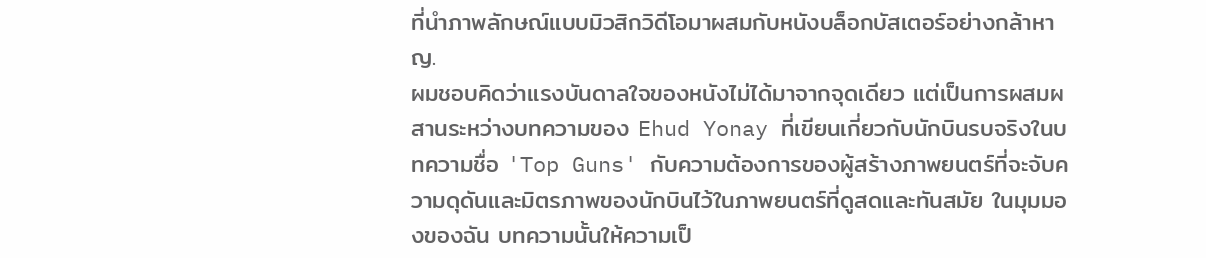ที่นำภาพลักษณ์แบบมิวสิกวิดีโอมาผสมกับหนังบล็อกบัสเตอร์อย่างกล้าหาญ.
ผมชอบคิดว่าแรงบันดาลใจของหนังไม่ได้มาจากจุดเดียว แต่เป็นการผสมผสานระหว่างบทความของ Ehud Yonay ที่เขียนเกี่ยวกับนักบินรบจริงในบทความชื่อ 'Top Guns' กับความต้องการของผู้สร้างภาพยนตร์ที่จะจับความดุดันและมิตรภาพของนักบินไว้ในภาพยนตร์ที่ดูสดและทันสมัย ในมุมมองของฉัน บทความนั้นให้ความเป็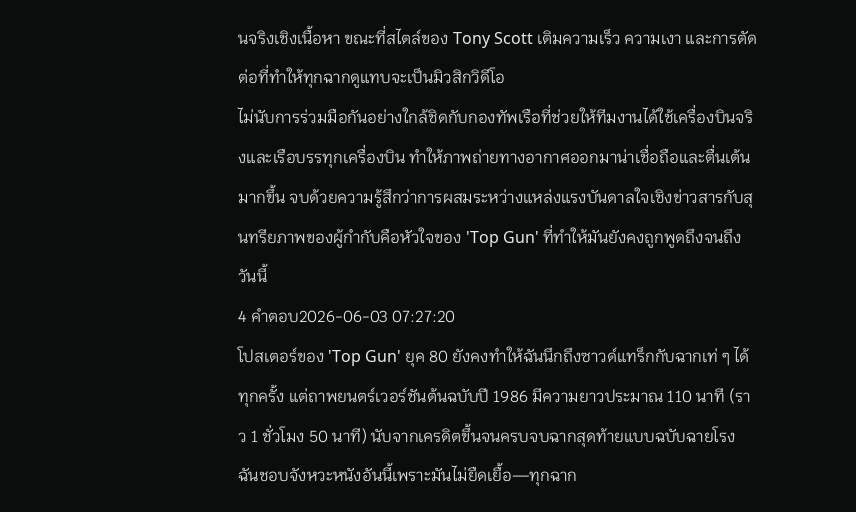นจริงเชิงเนื้อหา ขณะที่สไตล์ของ Tony Scott เติมความเร็ว ความเงา และการตัดต่อที่ทำให้ทุกฉากดูแทบจะเป็นมิวสิกวิดีโอ
ไม่นับการร่วมมือกันอย่างใกล้ชิดกับกองทัพเรือที่ช่วยให้ทีมงานได้ใช้เครื่องบินจริงและเรือบรรทุกเครื่องบิน ทำให้ภาพถ่ายทางอากาศออกมาน่าเชื่อถือและตื่นเต้นมากขึ้น จบด้วยความรู้สึกว่าการผสมระหว่างแหล่งแรงบันดาลใจเชิงข่าวสารกับสุนทรียภาพของผู้กำกับคือหัวใจของ 'Top Gun' ที่ทำให้มันยังคงถูกพูดถึงจนถึงวันนี้
4 คำตอบ2026-06-03 07:27:20
โปสเตอร์ของ 'Top Gun' ยุค 80 ยังคงทำให้ฉันนึกถึงซาวด์แทร็กกับฉากเท่ ๆ ได้ทุกครั้ง แต่ถาพยนตร์เวอร์ชันต้นฉบับปี 1986 มีความยาวประมาณ 110 นาที (ราว 1 ชั่วโมง 50 นาที) นับจากเครดิตขึ้นจนครบจบฉากสุดท้ายแบบฉบับฉายโรง
ฉันชอบจังหวะหนังอันนี้เพราะมันไม่ยืดเยื้อ—ทุกฉาก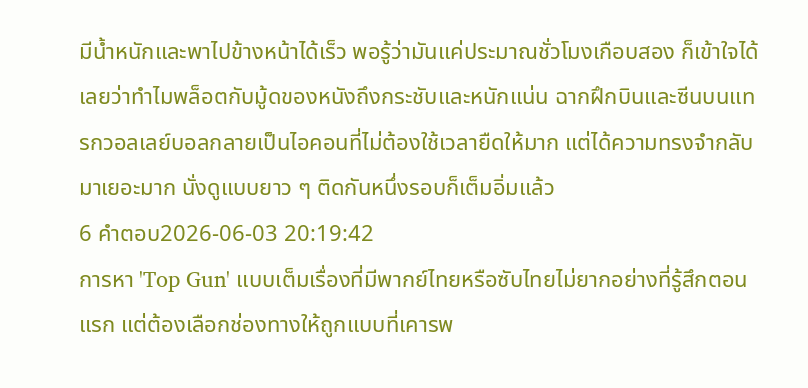มีน้ำหนักและพาไปข้างหน้าได้เร็ว พอรู้ว่ามันแค่ประมาณชั่วโมงเกือบสอง ก็เข้าใจได้เลยว่าทำไมพล็อตกับมู้ดของหนังถึงกระชับและหนักแน่น ฉากฝึกบินและซีนบนแทรกวอลเลย์บอลกลายเป็นไอคอนที่ไม่ต้องใช้เวลายืดให้มาก แต่ได้ความทรงจำกลับมาเยอะมาก นั่งดูแบบยาว ๆ ติดกันหนึ่งรอบก็เต็มอิ่มแล้ว
6 คำตอบ2026-06-03 20:19:42
การหา 'Top Gun' แบบเต็มเรื่องที่มีพากย์ไทยหรือซับไทยไม่ยากอย่างที่รู้สึกตอนแรก แต่ต้องเลือกช่องทางให้ถูกแบบที่เคารพ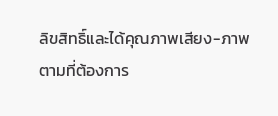ลิขสิทธิ์และได้คุณภาพเสียง-ภาพตามที่ต้องการ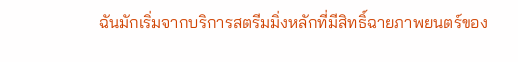ฉันมักเริ่มจากบริการสตรีมมิ่งหลักที่มีสิทธิ์ฉายภาพยนตร์ของ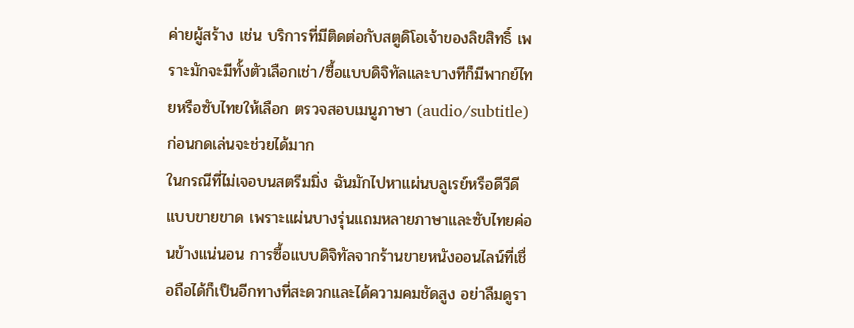ค่ายผู้สร้าง เช่น บริการที่มีติดต่อกับสตูดิโอเจ้าของลิขสิทธิ์ เพราะมักจะมีทั้งตัวเลือกเช่า/ซื้อแบบดิจิทัลและบางทีก็มีพากย์ไทยหรือซับไทยให้เลือก ตรวจสอบเมนูภาษา (audio/subtitle) ก่อนกดเล่นจะช่วยได้มาก
ในกรณีที่ไม่เจอบนสตรีมมิ่ง ฉันมักไปหาแผ่นบลูเรย์หรือดีวีดีแบบขายขาด เพราะแผ่นบางรุ่นแถมหลายภาษาและซับไทยค่อนข้างแน่นอน การซื้อแบบดิจิทัลจากร้านขายหนังออนไลน์ที่เชื่อถือได้ก็เป็นอีกทางที่สะดวกและได้ความคมชัดสูง อย่าลืมดูรา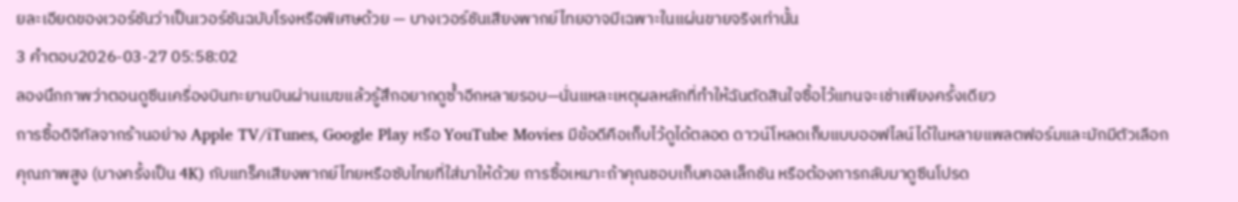ยละเอียดของเวอร์ชันว่าเป็นเวอร์ชันฉบับโรงหรือพิเศษด้วย — บางเวอร์ชันเสียงพากย์ไทยอาจมีเฉพาะในแผ่นขายจริงเท่านั้น
3 คำตอบ2026-03-27 05:58:02
ลองนึกภาพว่าตอนดูซีนเครื่องบินทะยานบินผ่านเมฆแล้วรู้สึกอยากดูซ้ำอีกหลายรอบ—นั่นแหละเหตุผลหลักที่ทำให้ฉันตัดสินใจซื้อไว้แทนจะเช่าเพียงครั้งเดียว
การซื้อดิจิทัลจากร้านอย่าง Apple TV/iTunes, Google Play หรือ YouTube Movies มีข้อดีคือเก็บไว้ดูได้ตลอด ดาวน์โหลดเก็บแบบออฟไลน์ได้ในหลายแพลตฟอร์มและมักมีตัวเลือกคุณภาพสูง (บางครั้งเป็น 4K) กับแทร็คเสียงพากย์ไทยหรือซับไทยที่ใส่มาให้ด้วย การซื้อเหมาะถ้าคุณชอบเก็บคอลเล็กชัน หรือต้องการกลับมาดูซีนโปรด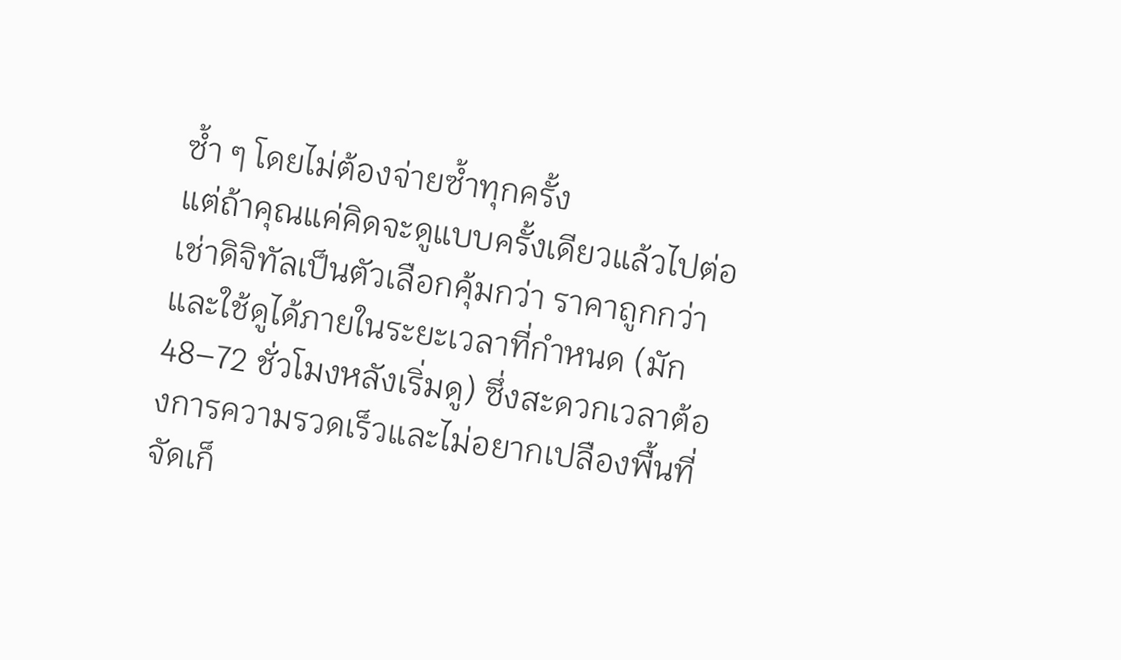ซ้ำ ๆ โดยไม่ต้องจ่ายซ้ำทุกครั้ง
แต่ถ้าคุณแค่คิดจะดูแบบครั้งเดียวแล้วไปต่อ เช่าดิจิทัลเป็นตัวเลือกคุ้มกว่า ราคาถูกกว่าและใช้ดูได้ภายในระยะเวลาที่กำหนด (มัก 48–72 ชั่วโมงหลังเริ่มดู) ซึ่งสะดวกเวลาต้องการความรวดเร็วและไม่อยากเปลืองพื้นที่จัดเก็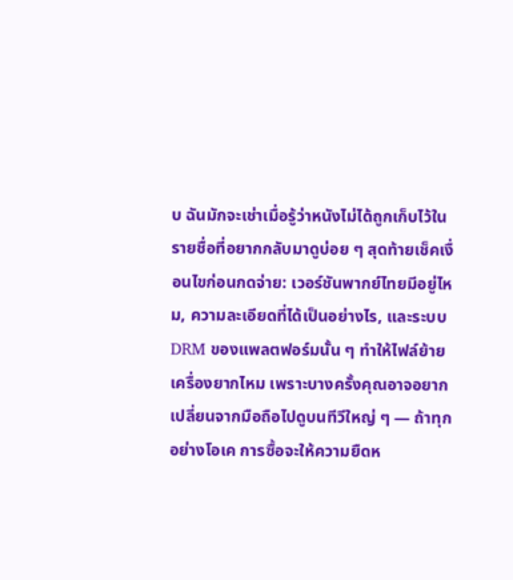บ ฉันมักจะเช่าเมื่อรู้ว่าหนังไม่ได้ถูกเก็บไว้ในรายชื่อที่อยากกลับมาดูบ่อย ๆ สุดท้ายเช็คเงื่อนไขก่อนกดจ่าย: เวอร์ชันพากย์ไทยมีอยู่ไหม, ความละเอียดที่ได้เป็นอย่างไร, และระบบ DRM ของแพลตฟอร์มนั้น ๆ ทำให้ไฟล์ย้ายเครื่องยากไหม เพราะบางครั้งคุณอาจอยากเปลี่ยนจากมือถือไปดูบนทีวีใหญ่ ๆ — ถ้าทุกอย่างโอเค การซื้อจะให้ความยืดห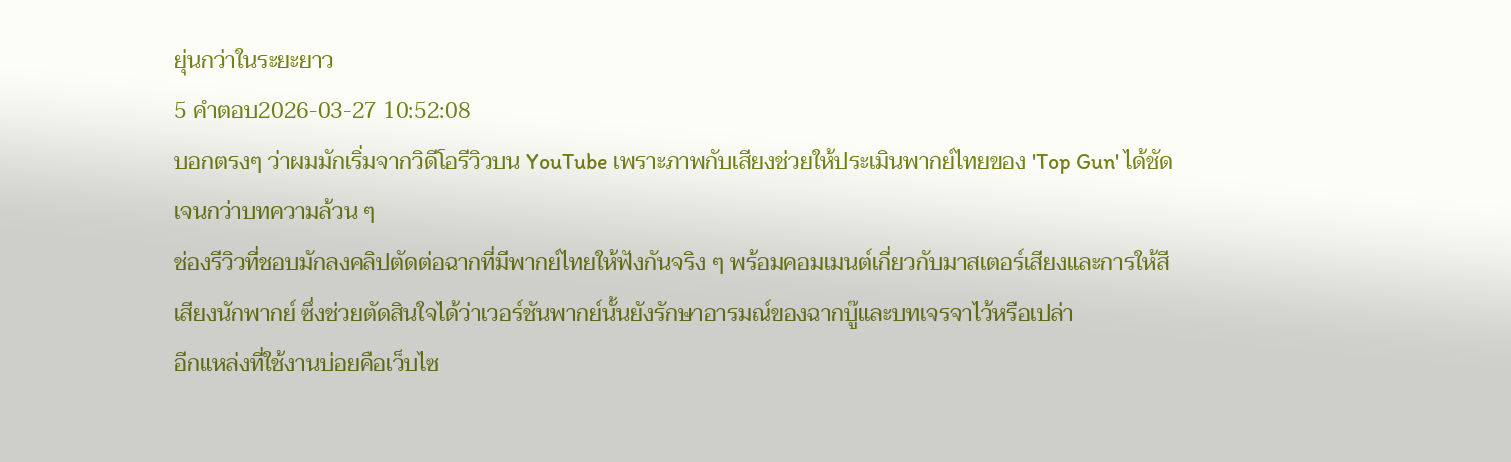ยุ่นกว่าในระยะยาว
5 คำตอบ2026-03-27 10:52:08
บอกตรงๆ ว่าผมมักเริ่มจากวิดีโอรีวิวบน YouTube เพราะภาพกับเสียงช่วยให้ประเมินพากย์ไทยของ 'Top Gun' ได้ชัดเจนกว่าบทความล้วน ๆ
ช่องรีวิวที่ชอบมักลงคลิปตัดต่อฉากที่มีพากย์ไทยให้ฟังกันจริง ๆ พร้อมคอมเมนต์เกี่ยวกับมาสเตอร์เสียงและการให้สีเสียงนักพากย์ ซึ่งช่วยตัดสินใจได้ว่าเวอร์ชันพากย์นั้นยังรักษาอารมณ์ของฉากบู๊และบทเจรจาไว้หรือเปล่า
อีกแหล่งที่ใช้งานบ่อยคือเว็บไซ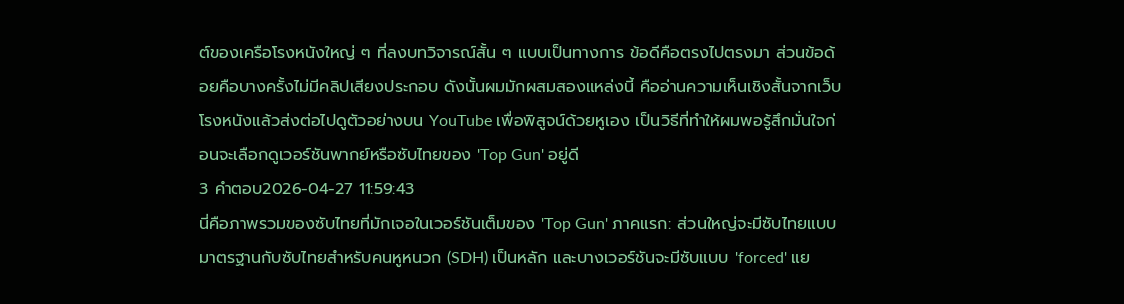ต์ของเครือโรงหนังใหญ่ ๆ ที่ลงบทวิจารณ์สั้น ๆ แบบเป็นทางการ ข้อดีคือตรงไปตรงมา ส่วนข้อด้อยคือบางครั้งไม่มีคลิปเสียงประกอบ ดังนั้นผมมักผสมสองแหล่งนี้ คืออ่านความเห็นเชิงสั้นจากเว็บโรงหนังแล้วส่งต่อไปดูตัวอย่างบน YouTube เพื่อพิสูจน์ด้วยหูเอง เป็นวิธีที่ทำให้ผมพอรู้สึกมั่นใจก่อนจะเลือกดูเวอร์ชันพากย์หรือซับไทยของ 'Top Gun' อยู่ดี
3 คำตอบ2026-04-27 11:59:43
นี่คือภาพรวมของซับไทยที่มักเจอในเวอร์ชันเต็มของ 'Top Gun' ภาคแรก: ส่วนใหญ่จะมีซับไทยแบบมาตรฐานกับซับไทยสำหรับคนหูหนวก (SDH) เป็นหลัก และบางเวอร์ชันจะมีซับแบบ 'forced' แย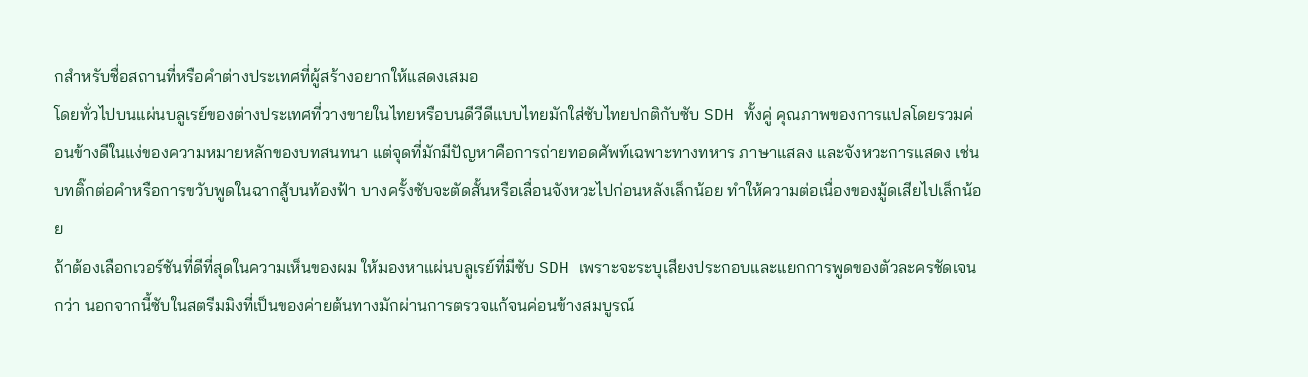กสำหรับชื่อสถานที่หรือคำต่างประเทศที่ผู้สร้างอยากให้แสดงเสมอ
โดยทั่วไปบนแผ่นบลูเรย์ของต่างประเทศที่วางขายในไทยหรือบนดีวีดีแบบไทยมักใส่ซับไทยปกติกับซับ SDH ทั้งคู่ คุณภาพของการแปลโดยรวมค่อนข้างดีในแง่ของความหมายหลักของบทสนทนา แต่จุดที่มักมีปัญหาคือการถ่ายทอดศัพท์เฉพาะทางทหาร ภาษาแสลง และจังหวะการแสดง เช่น บทติ๊กต่อคำหรือการขวับพูดในฉากสู้บนท้องฟ้า บางครั้งซับจะตัดสั้นหรือเลื่อนจังหวะไปก่อนหลังเล็กน้อย ทำให้ความต่อเนื่องของมู้ดเสียไปเล็กน้อย
ถ้าต้องเลือกเวอร์ชันที่ดีที่สุดในความเห็นของผม ให้มองหาแผ่นบลูเรย์ที่มีซับ SDH เพราะจะระบุเสียงประกอบและแยกการพูดของตัวละครชัดเจนกว่า นอกจากนี้ซับในสตรีมมิงที่เป็นของค่ายต้นทางมักผ่านการตรวจแก้จนค่อนข้างสมบูรณ์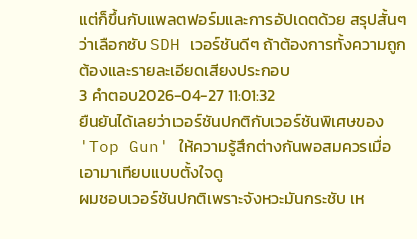แต่ก็ขึ้นกับแพลตฟอร์มและการอัปเดตด้วย สรุปสั้นๆ ว่าเลือกซับ SDH เวอร์ชันดีๆ ถ้าต้องการทั้งความถูกต้องและรายละเอียดเสียงประกอบ
3 คำตอบ2026-04-27 11:01:32
ยืนยันได้เลยว่าเวอร์ชันปกติกับเวอร์ชันพิเศษของ 'Top Gun' ให้ความรู้สึกต่างกันพอสมควรเมื่อเอามาเทียบแบบตั้งใจดู
ผมชอบเวอร์ชันปกติเพราะจังหวะมันกระชับ เห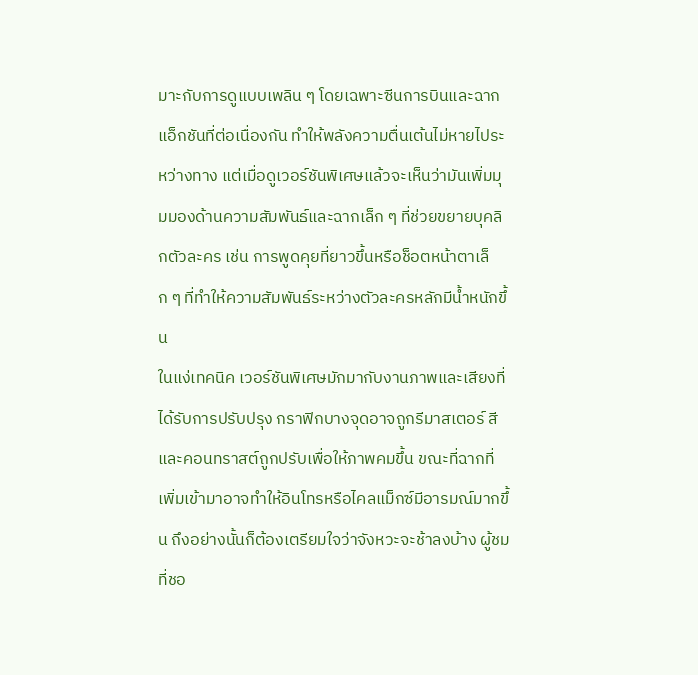มาะกับการดูแบบเพลิน ๆ โดยเฉพาะซีนการบินและฉากแอ็กชันที่ต่อเนื่องกัน ทำให้พลังความตื่นเต้นไม่หายไประหว่างทาง แต่เมื่อดูเวอร์ชันพิเศษแล้วจะเห็นว่ามันเพิ่มมุมมองด้านความสัมพันธ์และฉากเล็ก ๆ ที่ช่วยขยายบุคลิกตัวละคร เช่น การพูดคุยที่ยาวขึ้นหรือช็อตหน้าตาเล็ก ๆ ที่ทำให้ความสัมพันธ์ระหว่างตัวละครหลักมีน้ำหนักขึ้น
ในแง่เทคนิค เวอร์ชันพิเศษมักมากับงานภาพและเสียงที่ได้รับการปรับปรุง กราฟิกบางจุดอาจถูกรีมาสเตอร์ สีและคอนทราสต์ถูกปรับเพื่อให้ภาพคมขึ้น ขณะที่ฉากที่เพิ่มเข้ามาอาจทำให้อินโทรหรือไคลแม็กซ์มีอารมณ์มากขึ้น ถึงอย่างนั้นก็ต้องเตรียมใจว่าจังหวะจะช้าลงบ้าง ผู้ชมที่ชอ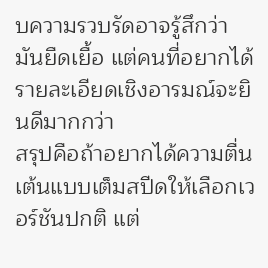บความรวบรัดอาจรู้สึกว่ามันยืดเยื้อ แต่คนที่อยากได้รายละเอียดเชิงอารมณ์จะยินดีมากกว่า
สรุปคือถ้าอยากได้ความตื่นเต้นแบบเต็มสปีดให้เลือกเวอร์ชันปกติ แต่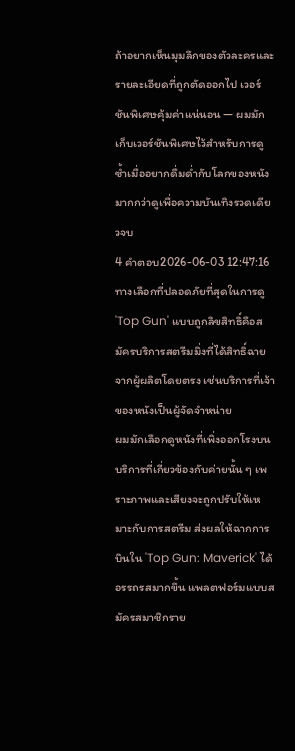ถ้าอยากเห็นมุมลึกของตัวละครและรายละเอียดที่ถูกตัดออกไป เวอร์ชันพิเศษคุ้มค่าแน่นอน — ผมมักเก็บเวอร์ชันพิเศษไว้สำหรับการดูซ้ำเมื่ออยากดื่มด่ำกับโลกของหนังมากกว่าดูเพื่อความบันเทิงรวดเดียวจบ
4 คำตอบ2026-06-03 12:47:16
ทางเลือกที่ปลอดภัยที่สุดในการดู 'Top Gun' แบบถูกลิขสิทธิ์คือสมัครบริการสตรีมมิ่งที่ได้สิทธิ์ฉายจากผู้ผลิตโดยตรง เช่นบริการที่เจ้าของหนังเป็นผู้จัดจำหน่าย
ผมมักเลือกดูหนังที่เพิ่งออกโรงบนบริการที่เกี่ยวข้องกับค่ายนั้น ๆ เพราะภาพและเสียงจะถูกปรับให้เหมาะกับการสตรีม ส่งผลให้ฉากการบินใน 'Top Gun: Maverick' ได้อรรถรสมากขึ้น แพลตฟอร์มแบบสมัครสมาชิกราย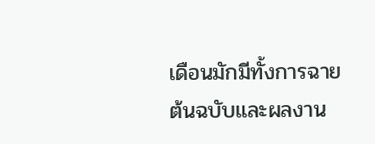เดือนมักมีทั้งการฉายต้นฉบับและผลงาน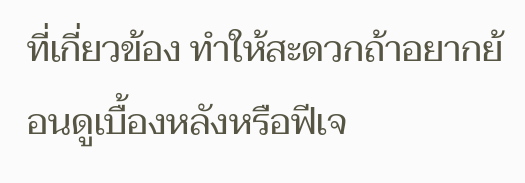ที่เกี่ยวข้อง ทำให้สะดวกถ้าอยากย้อนดูเบื้องหลังหรือฟีเจ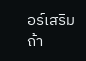อร์เสริม
ถ้า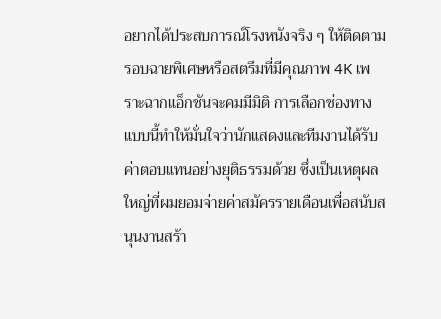อยากได้ประสบการณ์โรงหนังจริง ๆ ให้ติดตามรอบฉายพิเศษหรือสตรีมที่มีคุณภาพ 4K เพราะฉากแอ็กชันจะคมมีมิติ การเลือกช่องทางแบบนี้ทำให้มั่นใจว่านักแสดงและทีมงานได้รับค่าตอบแทนอย่างยุติธรรมด้วย ซึ่งเป็นเหตุผลใหญ่ที่ผมยอมจ่ายค่าสมัครรายเดือนเพื่อสนับสนุนงานสร้า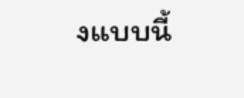งแบบนี้